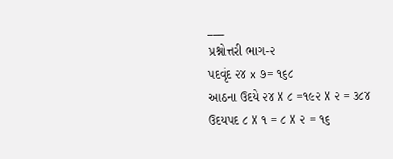___
પ્રશ્નોત્તરી ભાગ-૨
પદવૃંદ ૨૪ x ૭= ૧૬૮
આઠના ઉદયે ૨૪ X ૮ =૧૯૨ X ૨ = ૩૮૪
ઉદયપદ ૮ X ૧ = ૮ X ૨ = ૧૬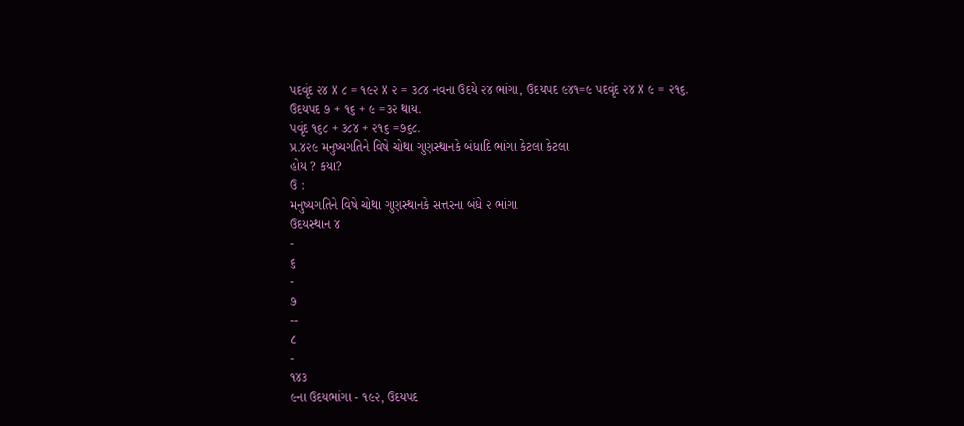પદવૃંદ ૨૪ X ૮ = ૧૯૨ X ૨ = ૩૮૪ નવના ઉદયે ૨૪ ભાંગા, ઉદયપદ ૯૪૧=૯ પદવૃંદ ૨૪ X ૯ = ૨૧૬.
ઉદયપદ ૭ + ૧૬ + ૯ =૩૨ થાય.
પવૃંદ ૧૬૮ + ૩૮૪ + ૨૧૬ =૭૬૮.
પ્ર.૪૨૯ મનુષ્યગતિને વિષે ચોથા ગુણસ્થાનકે બંધાદિ ભાંગા કેટલા કેટલા
હોય ? કયા?
ઉ :
મનુષ્યગતિને વિષે ચોથા ગુણસ્થાનકે સત્તરના બંધે ૨ ભાંગા
ઉદયસ્થાન ૪
-
૬
-
૭
--
८
-
૧૪૩
૯ના ઉદયભાંગા - ૧૯૨, ઉદયપદ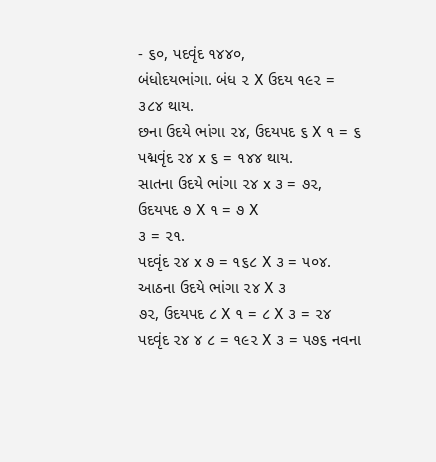- ૬૦, પદવૃંદ ૧૪૪૦,
બંધોદયભાંગા. બંધ ૨ X ઉદય ૧૯૨ = ૩૮૪ થાય.
છના ઉદયે ભાંગા ૨૪, ઉદયપદ ૬ X ૧ = ૬
પદ્મવૃંદ ૨૪ x ૬ = ૧૪૪ થાય.
સાતના ઉદયે ભાંગા ૨૪ x ૩ = ૭૨, ઉદયપદ ૭ X ૧ = ૭ X
૩ = ૨૧.
પદવૃંદ ૨૪ x ૭ = ૧૬૮ X ૩ = ૫૦૪.
આઠના ઉદયે ભાંગા ૨૪ X ૩
૭૨, ઉદયપદ ૮ X ૧ = ૮ X ૩ = ૨૪
પદવૃંદ ૨૪ ૪ ૮ = ૧૯૨ X ૩ = ૫૭૬ નવના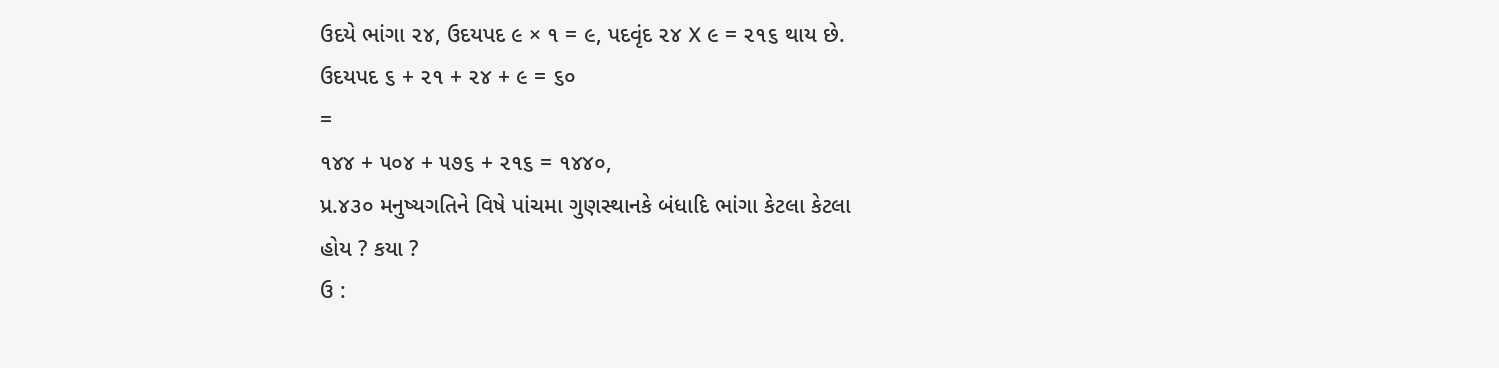ઉદયે ભાંગા ૨૪, ઉદયપદ ૯ × ૧ = ૯, પદવૃંદ ૨૪ X ૯ = ૨૧૬ થાય છે.
ઉદયપદ ૬ + ૨૧ + ૨૪ + ૯ = ૬૦
=
૧૪૪ + ૫૦૪ + ૫૭૬ + ૨૧૬ = ૧૪૪૦,
પ્ર.૪૩૦ મનુષ્યગતિને વિષે પાંચમા ગુણસ્થાનકે બંધાદિ ભાંગા કેટલા કેટલા
હોય ? કયા ?
ઉ :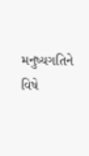મનુષ્યગતિને વિષે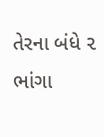તેરના બંધે ૨ ભાંગા